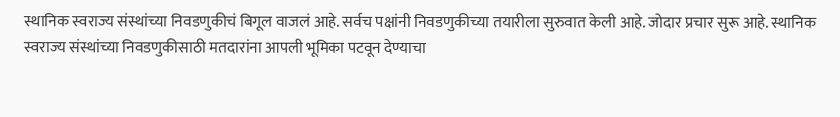स्थानिक स्वराज्य संस्थांच्या निवडणुकीचं बिगूल वाजलं आहे. सर्वच पक्षांनी निवडणुकीच्या तयारीला सुरुवात केली आहे. जोदार प्रचार सुरू आहे. स्थानिक स्वराज्य संस्थांच्या निवडणुकीसाठी मतदारांना आपली भूमिका पटवून देण्याचा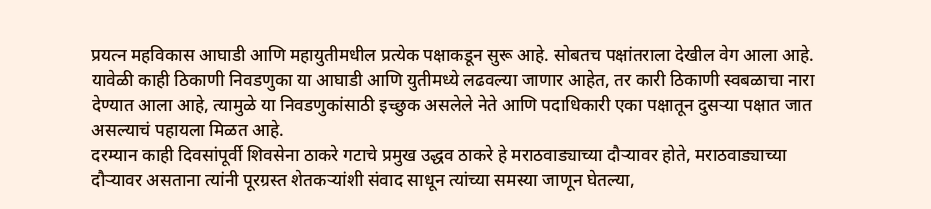प्रयत्न महविकास आघाडी आणि महायुतीमधील प्रत्येक पक्षाकडून सुरू आहे. सोबतच पक्षांतराला देखील वेग आला आहे. यावेळी काही ठिकाणी निवडणुका या आघाडी आणि युतीमध्ये लढवल्या जाणार आहेत, तर कारी ठिकाणी स्वबळाचा नारा देण्यात आला आहे, त्यामुळे या निवडणुकांसाठी इच्छुक असलेले नेते आणि पदाधिकारी एका पक्षातून दुसऱ्या पक्षात जात असल्याचं पहायला मिळत आहे.
दरम्यान काही दिवसांपूर्वी शिवसेना ठाकरे गटाचे प्रमुख उद्धव ठाकरे हे मराठवाड्याच्या दौऱ्यावर होते, मराठवाड्याच्या दौऱ्यावर असताना त्यांनी पूरग्रस्त शेतकऱ्यांशी संवाद साधून त्यांच्या समस्या जाणून घेतल्या,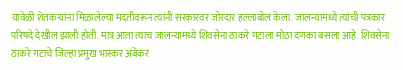यावेळी शेतकऱ्यांना मिळालेल्या मदतीवरून त्यांनी सरकारवर जोरदार हल्लाबोल केला. जालन्यामध्ये त्यांची पत्रकार परिषदे देखील झाली होती. मात्र आता त्याच जालन्यामध्ये शिवसेना ठाकरे गटाला मोठा दणका बसला आहे. शिवसेना ठाकरे गटाचे जिल्हा प्रमुख भास्कर अंबेकर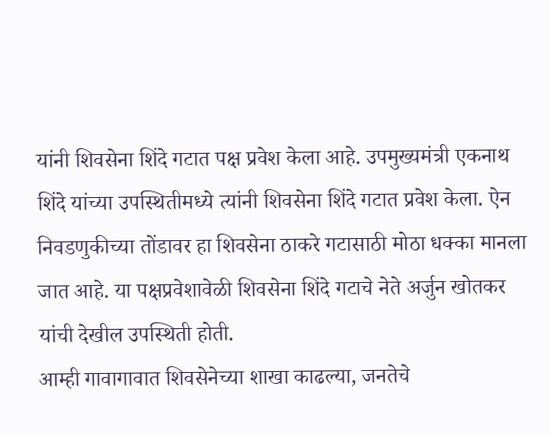यांनी शिवसेना शिंदे गटात पक्ष प्रवेश केला आहे. उपमुख्यमंत्री एकनाथ शिंदे यांच्या उपस्थितीमध्ये त्यांनी शिवसेना शिंदे गटात प्रवेश केला. ऐन निवडणुकीच्या तोंडावर हा शिवसेना ठाकरे गटासाठी मोठा धक्का मानला जात आहे. या पक्षप्रवेशावेळी शिवसेना शिंदे गटाचे नेते अर्जुन खोतकर यांची देखील उपस्थिती होती.
आम्ही गावागावात शिवसेनेच्या शाखा काढल्या, जनतेचे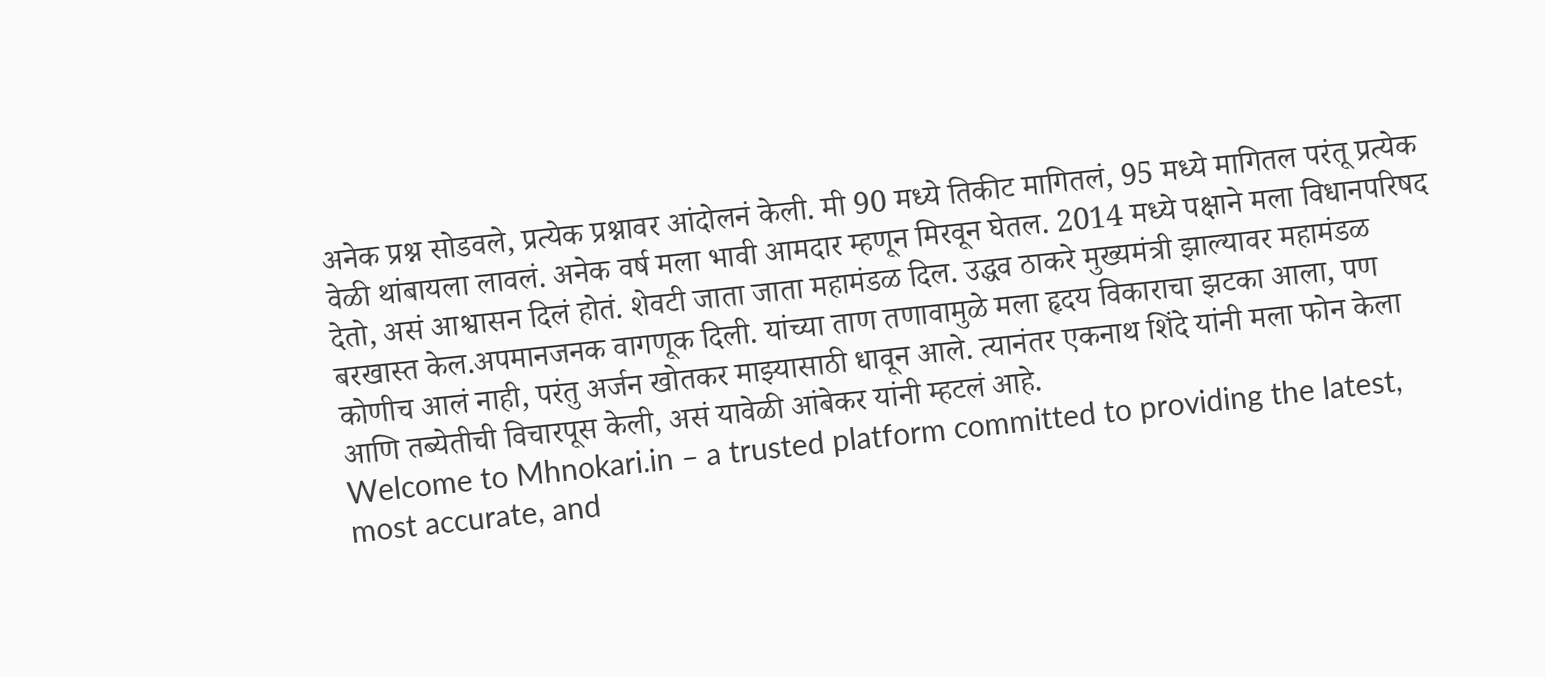अनेक प्रश्न सोडवले, प्रत्येक प्रश्नावर आंदोलनं केली. मी 90 मध्ये तिकीट मागितलं, 95 मध्ये मागितल परंतू प्रत्येक वेळी थांबायला लावलं. अनेक वर्ष मला भावी आमदार म्हणून मिरवून घेतल. 2014 मध्ये पक्षाने मला विधानपरिषद देतो, असं आश्वासन दिलं होतं. शेवटी जाता जाता महामंडळ दिल. उद्धव ठाकरे मुख्यमंत्री झाल्यावर महामंडळ बरखास्त केल.अपमानजनक वागणूक दिली. यांच्या ताण तणावामुळे मला हृदय विकाराचा झटका आला, पण कोणीच आलं नाही, परंतु अर्जन खोतकर माझ्यासाठी धावून आले. त्यानंतर एकनाथ शिंदे यांनी मला फोन केला आणि तब्येतीची विचारपूस केली, असं यावेळी आंबेकर यांनी म्हटलं आहे.
Welcome to Mhnokari.in – a trusted platform committed to providing the latest, most accurate, and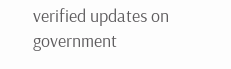verified updates on government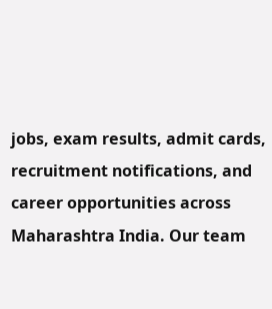jobs, exam results, admit cards, recruitment notifications, and career opportunities across Maharashtra India. Our team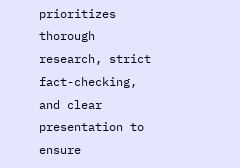prioritizes thorough research, strict fact-checking, and clear presentation to ensure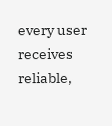every user receives reliable,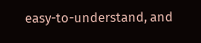easy-to-understand, and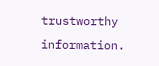trustworthy information.